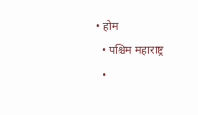• होम
  • पश्चिम महाराष्ट्र
  •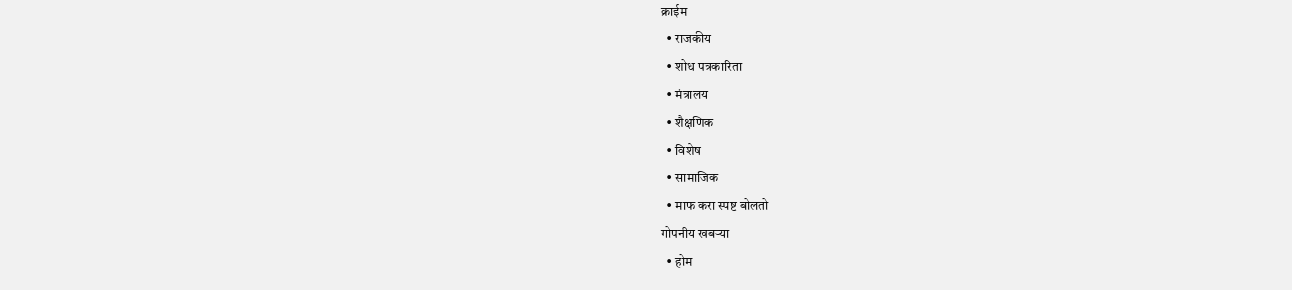क्राईम
  • राजकीय
  • शोध पत्रकारिता
  • मंत्रालय
  • शैक्षणिक
  • विशेष
  • सामाजिक
  • माफ करा स्पष्ट बोलतो
गोपनीय खबऱ्या
  • होम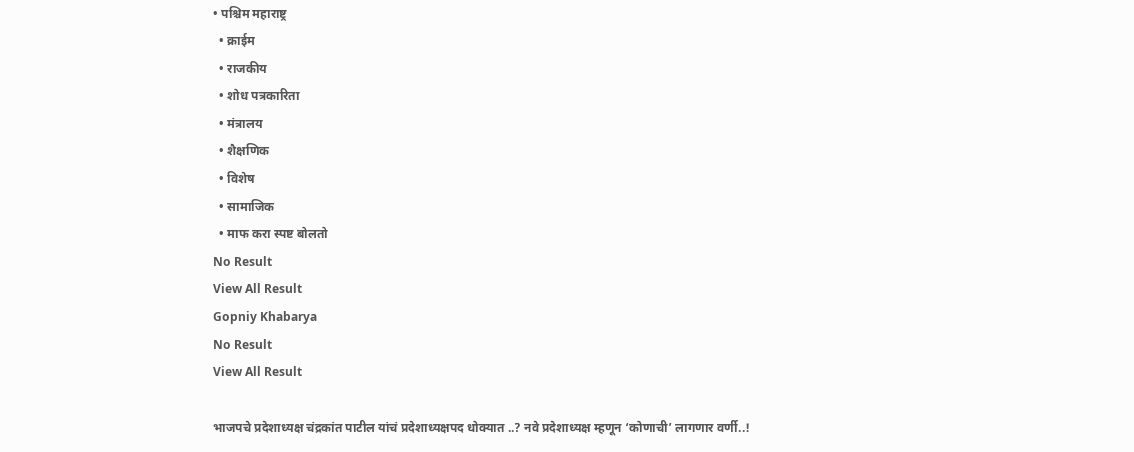• पश्चिम महाराष्ट्र
  • क्राईम
  • राजकीय
  • शोध पत्रकारिता
  • मंत्रालय
  • शैक्षणिक
  • विशेष
  • सामाजिक
  • माफ करा स्पष्ट बोलतो
No Result
View All Result
Gopniy Khabarya
No Result
View All Result

भाजपचे प्रदेशाध्यक्ष चंद्रकांत पाटील यांचं प्रदेशाध्यक्षपद धोक्यात ..? नवे प्रदेशाध्यक्ष म्हणून ‘कोणाची’ लागणार वर्णी..!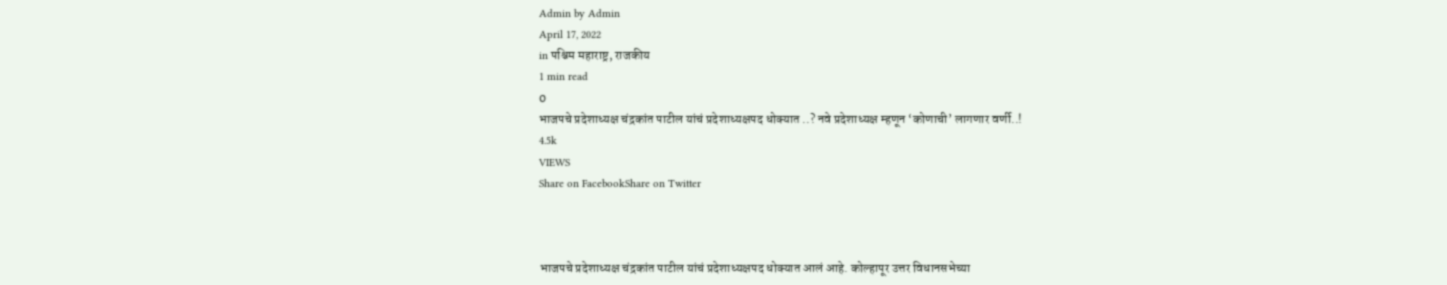Admin by Admin
April 17, 2022
in पश्चिम महाराष्ट्र, राजकीय
1 min read
0
भाजपचे प्रदेशाध्यक्ष चंद्रकांत पाटील यांचं प्रदेशाध्यक्षपद धोक्यात ..? नवे प्रदेशाध्यक्ष म्हणून ‘कोणाची’ लागणार वर्णी..!
4.5k
VIEWS
Share on FacebookShare on Twitter



भाजपचे प्रदेशाध्यक्ष चंद्रकांत पाटील यांचं प्रदेशाध्यक्षपद धोक्यात आलं आहे. कोल्हापूर उत्तर विधानसभेच्या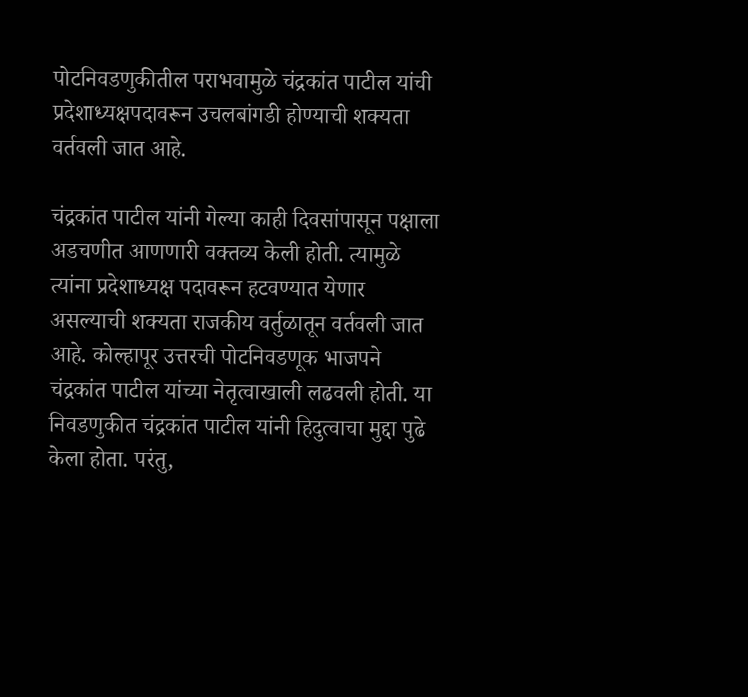पोटनिवडणुकीतील पराभवामुळे चंद्रकांत पाटील यांची प्रदेशाध्यक्षपदावरून उचलबांगडी होण्याची शक्यता वर्तवली जात आहे.

चंद्रकांत पाटील यांनी गेल्या काही दिवसांपासून पक्षाला अडचणीत आणणारी वक्तव्य केली होती. त्यामुळे त्यांना प्रदेशाध्यक्ष पदावरून हटवण्यात येणार असल्याची शक्यता राजकीय वर्तुळातून वर्तवली जात आहे. कोल्हापूर उत्तरची पोटनिवडणूक भाजपने चंद्रकांत पाटील यांच्या नेतृत्वाखाली लढवली होती. या निवडणुकीत चंद्रकांत पाटील यांनी हिदुत्वाचा मुद्दा पुढे केला होता. परंतु,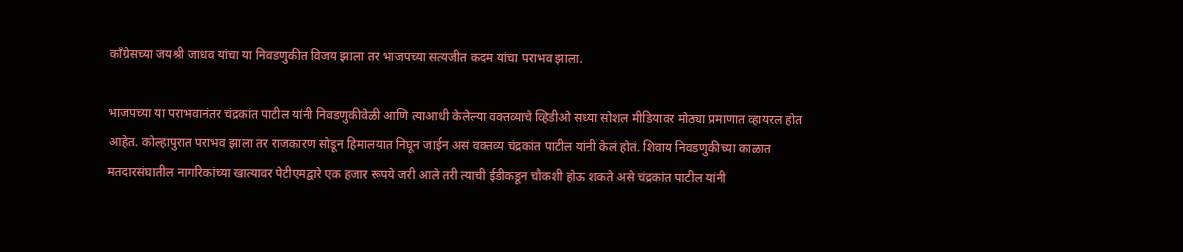काँग्रेसच्या जयश्री जाधव यांचा या निवडणुकीत विजय झाला तर भाजपच्या सत्यजीत कदम यांचा पराभव झाला.

भाजपच्या या पराभवानंतर चंद्रकांत पाटील यांनी निवडणुकीवेळी आणि त्याआधी केलेल्या वक्तव्याचे व्हिडीओ सध्या सोशल मीडियावर मोठ्या प्रमाणात व्हायरल होत आहेत. कोल्हापुरात पराभव झाला तर राजकारण सोडून हिमालयात निघून जाईन असं वक्तव्य चंद्रकांत पाटील यांनी केलं होतं. शिवाय निवडणुकीच्या काळात मतदारसंघातील नागरिकांच्या खात्यावर पेटीएमद्वारे एक हजार रूपये जरी आले तरी त्याची ईडीकडून चौकशी होऊ शकते असे चंद्रकांत पाटील यांनी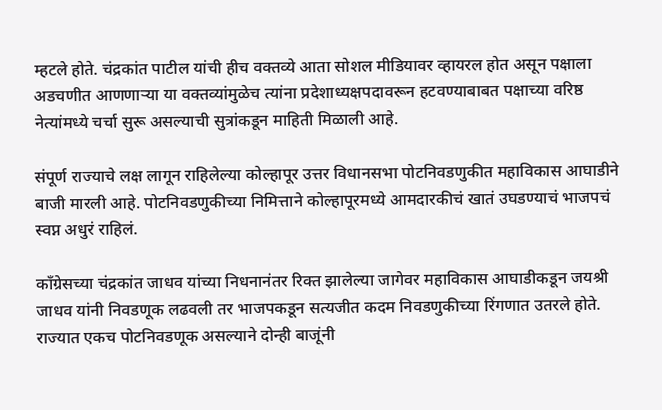म्हटले होते. चंद्रकांत पाटील यांची हीच वक्तव्ये आता सोशल मीडियावर व्हायरल होत असून पक्षाला अडचणीत आणणाऱ्या या वक्तव्यांमुळेच त्यांना प्रदेशाध्यक्षपदावरून हटवण्याबाबत पक्षाच्या वरिष्ठ नेत्यांमध्ये चर्चा सुरू असल्याची सुत्रांकडून माहिती मिळाली आहे.

संपूर्ण राज्याचे लक्ष लागून राहिलेल्या कोल्हापूर उत्तर विधानसभा पोटनिवडणुकीत महाविकास आघाडीने बाजी मारली आहे. पोटनिवडणुकीच्या निमित्ताने कोल्हापूरमध्ये आमदारकीचं खातं उघडण्याचं भाजपचं स्वप्न अधुरं राहिलं.

काँग्रेसच्या चंद्रकांत जाधव यांच्या निधनानंतर रिक्त झालेल्या जागेवर महाविकास आघाडीकडून जयश्री जाधव यांनी निवडणूक लढवली तर भाजपकडून सत्यजीत कदम निवडणुकीच्या रिंगणात उतरले होते. राज्यात एकच पोटनिवडणूक असल्याने दोन्ही बाजूंनी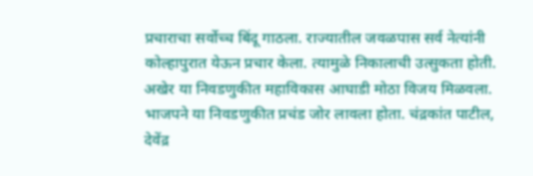प्रचाराचा सर्वोच्च बिंदू गाठला. राज्यातील जवळपास सर्व नेत्यांनी कोल्हापुरात येऊन प्रचार केला. त्यामुळे निकालाची उत्सुकता होती. अखेर या निवडणुकीत महाविकास आघाडी मोठा विजय मिळवला. भाजपने या निवडणुकीत प्रचंड जोर लावला होता. चंद्रकांत पाटील, देवेंद्र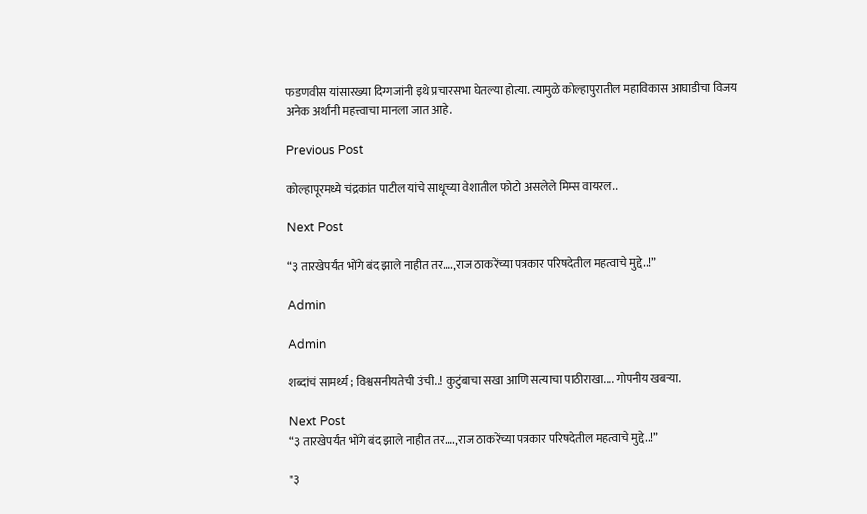फडणवीस यांसारख्या दिग्गजांनी इथे प्रचारसभा घेतल्या होत्या. त्यामुळे कोल्हापुरातील महाविकास आघाडीचा विजय अनेक अर्थांनी महत्त्वाचा मानला जात आहे.

Previous Post

कोल्हापूरमध्ये चंद्रकांत पाटील यांचे साधूच्या वेशातील फोटो असलेले मिम्स वायरल..

Next Post

“३ तारखेपर्यंत भोंगे बंद झाले नाहीत तर….,राज ठाकरेंच्या पत्रकार परिषदेतील महत्वाचे मुद्दे..!”

Admin

Admin

शब्दांचं सामर्थ्य ; विश्वसनीयतेची उंची..! कुटुंबाचा सखा आणि सत्याचा पाठीराखा.... गोपनीय खबऱ्या.

Next Post
“३ तारखेपर्यंत भोंगे बंद झाले नाहीत तर….,राज ठाकरेंच्या पत्रकार परिषदेतील महत्वाचे मुद्दे..!”

"३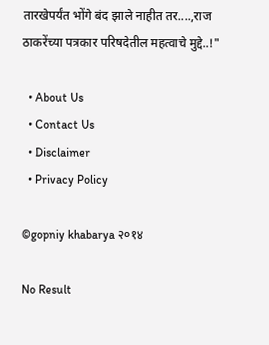तारखेपर्यंत भोंगे बंद झाले नाहीत तर....,राज ठाकरेंच्या पत्रकार परिषदेतील महत्वाचे मुद्दे..!"

  • About Us
  • Contact Us
  • Disclaimer
  • Privacy Policy

©gopniy khabarya २०१४

No Result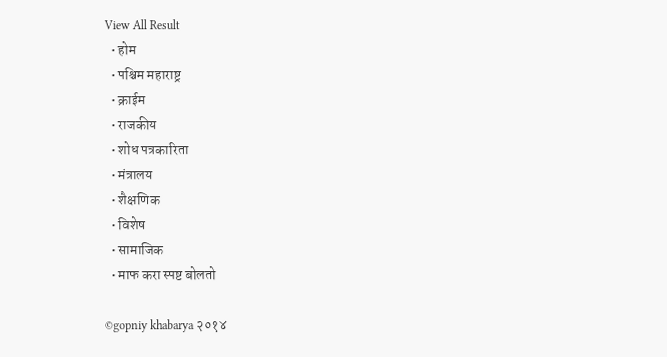View All Result
  • होम
  • पश्चिम महाराष्ट्र
  • क्राईम
  • राजकीय
  • शोध पत्रकारिता
  • मंत्रालय
  • शैक्षणिक
  • विशेष
  • सामाजिक
  • माफ करा स्पष्ट बोलतो

©gopniy khabarya २०१४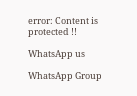error: Content is protected !!

WhatsApp us

WhatsApp Group